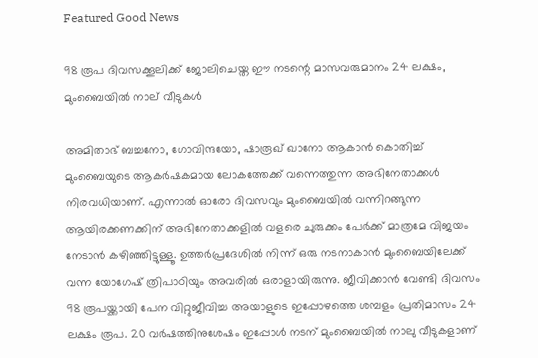Featured Good News

98 രൂപ ദിവസക്കൂലിക്ക് ജോലിചെയ്ത ഈ നടന്റെ മാസവരുമാനം 24 ലക്ഷം, മുംബൈയില്‍ നാല് വീടുകൾ

അമിതാഭ് ബച്ചനോ, ഗോവിന്ദയോ, ഷാരൂഖ് ഖാനോ ആകാന്‍ കൊതിച്ച് മുംബൈയുടെ ആകര്‍ഷകമായ ലോകത്തേക്ക് വന്നെത്തുന്ന അഭിനേതാക്കള്‍ നിരവധിയാണ്. എന്നാല്‍ ഓരോ ദിവസവും മുംബൈയില്‍ വന്നിറങ്ങുന്ന ആയിരക്കണക്കിന് അഭിനേതാക്കളില്‍ വളരെ ചുരുക്കം പേര്‍ക്ക് മാത്രമേ വിജയം നേടാന്‍ കഴിഞ്ഞിട്ടുള്ളൂ. ഉത്തര്‍പ്രദേശില്‍ നിന്ന് ഒരു നടനാകാന്‍ മുംബൈയിലേക്ക് വന്ന യോഗേഷ് ത്രിപാഠിയും അവരില്‍ ഒരാളായിരുന്നു. ജീവിക്കാന്‍ വേണ്ടി ദിവസം 98 രൂപയ്ക്കായി പേന വിറ്റുജീവിച്ച അയാളുടെ ഇപ്പോഴത്തെ ശമ്പളം പ്രതിമാസം 24 ലക്ഷം രൂപ. 20 വര്‍ഷത്തിനുശേഷം ഇപ്പോള്‍ നടന് മുംബൈയില്‍ നാലു വീടുകളാണ്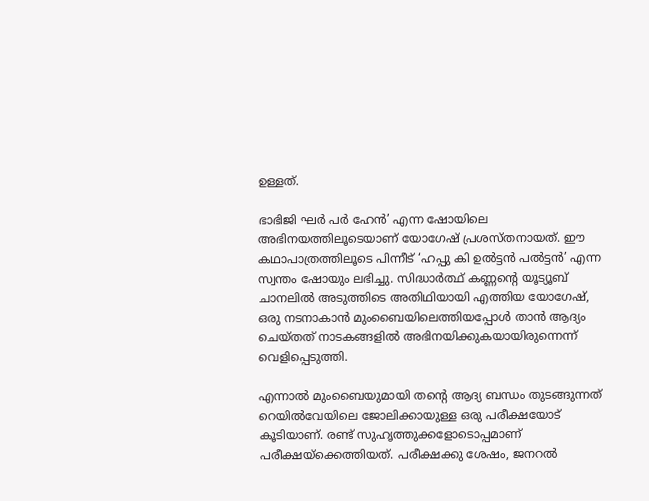ഉള്ളത്.

ഭാഭിജി ഘര്‍ പര്‍ ഹേന്‍’ എന്ന ഷോയിലെ അഭിനയത്തിലൂടെയാണ് യോഗേഷ് പ്രശസ്തനായത്. ഈ കഥാപാത്രത്തിലൂടെ പിന്നീട് ‘ഹപ്പു കി ഉല്‍ട്ടന്‍ പല്‍ട്ടന്‍’ എന്ന സ്വന്തം ഷോയും ലഭിച്ചു. സിദ്ധാര്‍ത്ഥ് കണ്ണന്റെ യൂട്യൂബ് ചാനലില്‍ അടുത്തിടെ അതിഥിയായി എത്തിയ യോഗേഷ്, ഒരു നടനാകാന്‍ മുംബൈയിലെത്തിയപ്പോള്‍ താന്‍ ആദ്യം ചെയ്തത് നാടകങ്ങളില്‍ അഭിനയിക്കുകയായിരുന്നെന്ന് വെളിപ്പെടുത്തി.

എന്നാല്‍ മുംബൈയുമായി തന്റെ ആദ്യ ബന്ധം തുടങ്ങുന്നത് റെയില്‍വേയിലെ ജോലിക്കായുള്ള ഒരു പരീക്ഷയോട് കൂടിയാണ്. രണ്ട് സുഹൃത്തുക്കളോടൊപ്പമാണ് പരീക്ഷയ്ക്കെത്തിയത്. പരീക്ഷക്കു ശേഷം, ജനറല്‍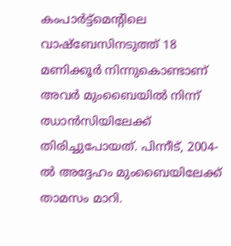കംപാര്‍ട്ട്‌മെന്റിലെ വാഷ്ബേസിനടുത്ത് 18 മണിക്കൂര്‍ നിന്നുകൊണ്ടാണ് അവര്‍ മുംബൈയില്‍ നിന്ന് ഝാന്‍സിയിലേക്ക് തിരിച്ചുപോയത്. പിന്നീട്, 2004-ല്‍ അദ്ദേഹം മുംബൈയിലേക്ക് താമസം മാറി.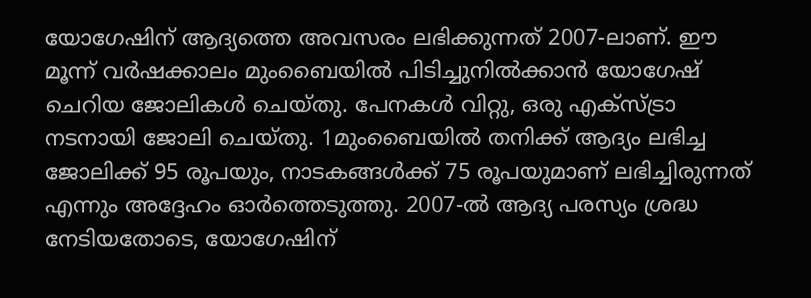യോഗേഷിന് ആദ്യത്തെ അവസരം ലഭിക്കുന്നത് 2007-ലാണ്. ഈ മൂന്ന് വര്‍ഷക്കാലം മുംബൈയില്‍ പിടിച്ചുനില്‍ക്കാന്‍ യോഗേഷ് ചെറിയ ജോലികള്‍ ചെയ്തു. പേനകള്‍ വിറ്റു, ഒരു എക്സ്ട്രാ നടനായി ജോലി ചെയ്തു. 1മുംബൈയില്‍ തനിക്ക് ആദ്യം ലഭിച്ച ജോലിക്ക് 95 രൂപയും, നാടകങ്ങള്‍ക്ക് 75 രൂപയുമാണ് ലഭിച്ചിരുന്നത് എന്നും അദ്ദേഹം ഓര്‍ത്തെടുത്തു. 2007-ല്‍ ആദ്യ പരസ്യം ശ്രദ്ധ നേടിയതോടെ, യോഗേഷിന്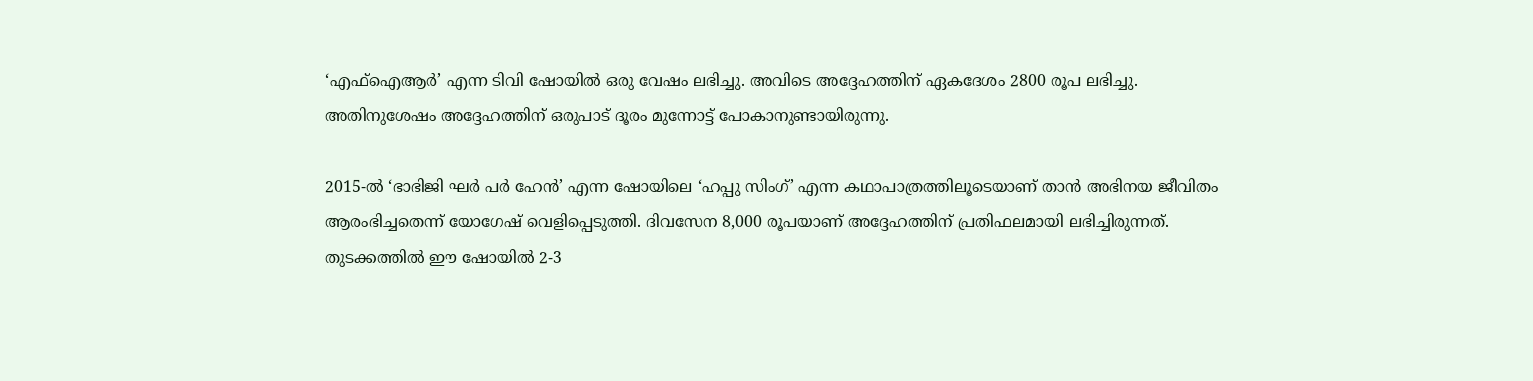‘എഫ്ഐആര്‍’ എന്ന ടിവി ഷോയില്‍ ഒരു വേഷം ലഭിച്ചു. അവിടെ അദ്ദേഹത്തിന് ഏകദേശം 2800 രൂപ ലഭിച്ചു. അതിനുശേഷം അദ്ദേഹത്തിന് ഒരുപാട് ദൂരം മുന്നോട്ട് പോകാനുണ്ടായിരുന്നു.

2015-ല്‍ ‘ഭാഭിജി ഘര്‍ പര്‍ ഹേന്‍’ എന്ന ഷോയിലെ ‘ഹപ്പു സിംഗ്’ എന്ന കഥാപാത്രത്തിലൂടെയാണ് താന്‍ അഭിനയ ജീവിതം ആരംഭിച്ചതെന്ന് യോഗേഷ് വെളിപ്പെടുത്തി. ദിവസേന 8,000 രൂപയാണ് അദ്ദേഹത്തിന് പ്രതിഫലമായി ലഭിച്ചിരുന്നത്. തുടക്കത്തില്‍ ഈ ഷോയില്‍ 2-3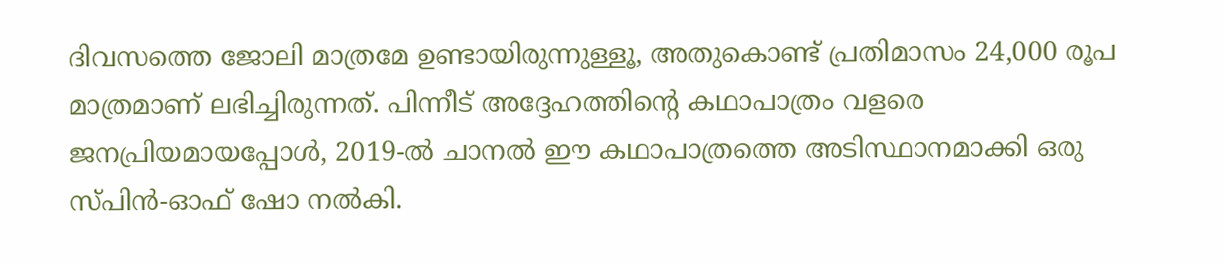ദിവസത്തെ ജോലി മാത്രമേ ഉണ്ടായിരുന്നുള്ളൂ, അതുകൊണ്ട് പ്രതിമാസം 24,000 രൂപ മാത്രമാണ് ലഭിച്ചിരുന്നത്. പിന്നീട് അദ്ദേഹത്തിന്റെ കഥാപാത്രം വളരെ ജനപ്രിയമായപ്പോള്‍, 2019-ല്‍ ചാനല്‍ ഈ കഥാപാത്രത്തെ അടിസ്ഥാനമാക്കി ഒരു സ്പിന്‍-ഓഫ് ഷോ നല്‍കി.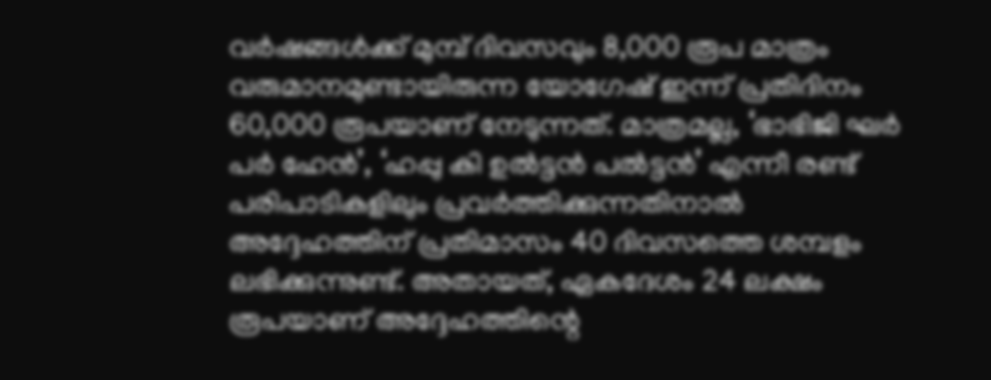വര്‍ഷങ്ങള്‍ക്ക് മുമ്പ് ദിവസവും 8,000 രൂപ മാത്രം വരുമാനമുണ്ടായിരുന്ന യോഗേഷ് ഇന്ന് പ്രതിദിനം 60,000 രൂപയാണ് നേടുന്നത്. മാത്രമല്ല, ‘ഭാഭിജി ഘര്‍ പര്‍ ഹേന്‍’, ‘ഹപ്പു കി ഉല്‍ട്ടന്‍ പല്‍ട്ടന്‍’ എന്നീ രണ്ട് പരിപാടികളിലും പ്രവര്‍ത്തിക്കുന്നതിനാല്‍ അദ്ദേഹത്തിന് പ്രതിമാസം 40 ദിവസത്തെ ശമ്പളം ലഭിക്കുന്നുണ്ട്. അതായത്, ഏകദേശം 24 ലക്ഷം രൂപയാണ് അദ്ദേഹത്തിന്റെ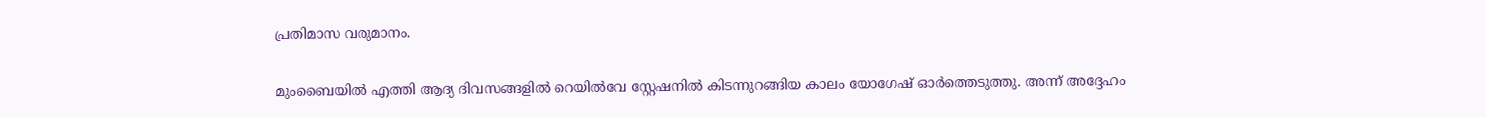പ്രതിമാസ വരുമാനം.

മുംബൈയില്‍ എത്തി ആദ്യ ദിവസങ്ങളില്‍ റെയില്‍വേ സ്റ്റേഷനില്‍ കിടന്നുറങ്ങിയ കാലം യോഗേഷ് ഓര്‍ത്തെടുത്തു. അന്ന് അദ്ദേഹം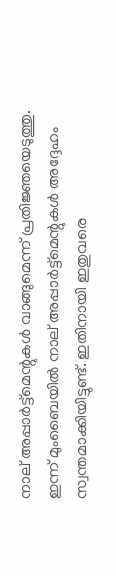നാല് അപ്പാര്‍ട്ട്മെന്റുകള്‍ വാങ്ങുമെന്ന് പ്രതിജ്ഞയെടുത്തു. ഇന്ന് മുംബൈയില്‍ നാല് അപ്പാര്‍ട്ട്മെന്റുകള്‍ അദ്ദേഹം സ്വന്തമാക്കിയിട്ടുണ്ട്. ഇതിനായി ഇതുവരെ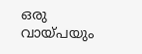ഒരു വായ്പയും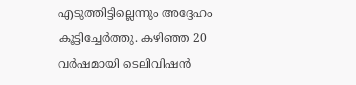എടുത്തിട്ടില്ലെന്നും അദ്ദേഹം കൂട്ടിച്ചേര്‍ത്തു. കഴിഞ്ഞ 20 വര്‍ഷമായി ടെലിവിഷന്‍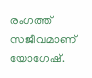രംഗത്ത് സജീവമാണ് യോഗേഷ്.